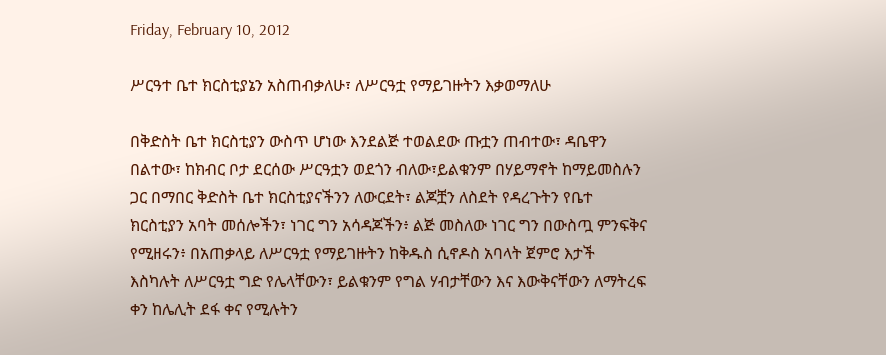Friday, February 10, 2012

ሥርዓተ ቤተ ክርስቲያኔን አስጠብቃለሁ፣ ለሥርዓቷ የማይገዙትን እቃወማለሁ

በቅድስት ቤተ ክርስቲያን ውስጥ ሆነው እንደልጅ ተወልደው ጡቷን ጠብተው፣ ዳቤዋን በልተው፣ ከክብር ቦታ ደርሰው ሥርዓቷን ወደጎን ብለው፣ይልቁንም በሃይማኖት ከማይመስሉን ጋር በማበር ቅድስት ቤተ ክርስቲያናችንን ለውርደት፣ ልጆቿን ለስደት የዳረጉትን የቤተ ክርስቲያን አባት መሰሎችን፣ ነገር ግን አሳዳጆችን፥ ልጅ መስለው ነገር ግን በውስጧ ምንፍቅና የሚዘሩን፥ በአጠቃላይ ለሥርዓቷ የማይገዙትን ከቅዱስ ሲኖዶስ አባላት ጀምሮ እታች እስካሉት ለሥርዓቷ ግድ የሌላቸውን፣ ይልቁንም የግል ሃብታቸውን እና እውቅናቸውን ለማትረፍ ቀን ከሌሊት ደፋ ቀና የሚሉትን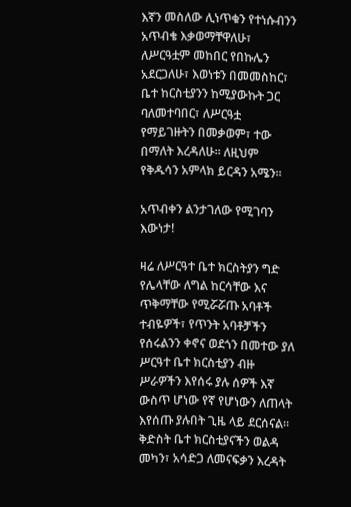እኛን መስለው ሊነጥቁን የተነሱብንን አጥብቄ እቃወማቸዋለሁ፣ ለሥርዓቷም መከበር የበኩሌን አደርጋለሁ፣ እወነቱን በመመስከር፣ ቤተ ከርስቲያንን ከሚያውኩት ጋር ባለመተባበር፣ ለሥርዓቷ የማይገዙትን በመቃወም፣ ተው በማለት እረዳለሁ። ለዚህም የቅዱሳን አምላክ ይርዳን አሜን።

አጥብቀን ልንታገለው የሚገባን እውነታ!

ዛሬ ለሥርዓተ ቤተ ክርስትያን ግድ የሌላቸው ለግል ከርሳቸው እና ጥቅማቸው የሚሯሯጡ አባቶች ተብዬዎች፣ የጥንት አባቶቻችን የሰሩልንን ቀኖና ወደጎን በመተው ያለ ሥርዓተ ቤተ ክርስቲያን ብዙ ሥራዎችን እየሰሩ ያሉ ሰዎች እኛ ውስጥ ሆነው የኛ የሆነውን ለጠላት እየሰጡ ያሉበት ጊዜ ላይ ደርሰናል።
ቅድስት ቤተ ክርስቲያናችን ወልዳ መካን፣ አሳድጋ ለመናፍቃን እረዳት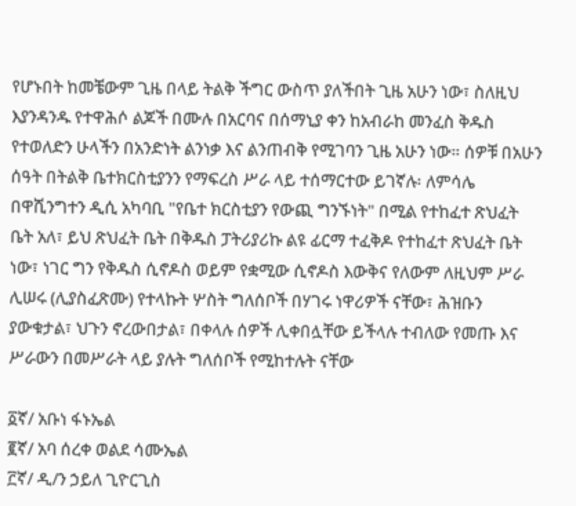የሆኑበት ከመቼውም ጊዜ በላይ ትልቅ ችግር ውስጥ ያለችበት ጊዜ አሁን ነው፣ ስለዚህ እያንዳንዱ የተዋሕሶ ልጆች በሙሉ በአርባና በሰማኒያ ቀን ከአብራከ መንፈስ ቅዱስ የተወለድን ሁላችን በአንድነት ልንነቃ እና ልንጠብቅ የሚገባን ጊዜ አሁን ነው። ሰዎቹ በአሁን ሰዓት በትልቅ ቤተክርስቲያንን የማፍረስ ሥራ ላይ ተሰማርተው ይገኛሉ፡ ለምሳሌ በዋሺንግተን ዲሲ አካባቢ "የቤተ ክርስቲያን የውጪ ግንኙነት" በሚል የተከፈተ ጽህፈት ቤት አለ፣ ይህ ጽህፈት ቤት በቅዱስ ፓትሪያሪኩ ልዩ ፊርማ ተፈቅዶ የተከፈተ ጽህፈት ቤት ነው፣ ነገር ግን የቅዱስ ሲኖዶስ ወይም የቋሚው ሲኖዶስ እውቅና የለውም ለዚህም ሥራ ሊሠሩ (ሊያስፈጽሙ) የተላኩት ሦስት ግለሰቦች በሃገሩ ነዋሪዎች ናቸው፣ ሕዝቡን ያውቁታል፣ ህጉን ኖረውበታል፣ በቀላሉ ሰዎች ሊቀበሏቸው ይችላሉ ተብለው የመጡ እና ሥራውን በመሥራት ላይ ያሉት ግለሰቦች የሚከተሉት ናቸው

፩ኛ/ አቡነ ፋኑኤል
፪ኛ/ አባ ሰረቀ ወልደ ሳሙኤል
፫ኛ/ ዲ/ን ኃይለ ጊዮርጊስ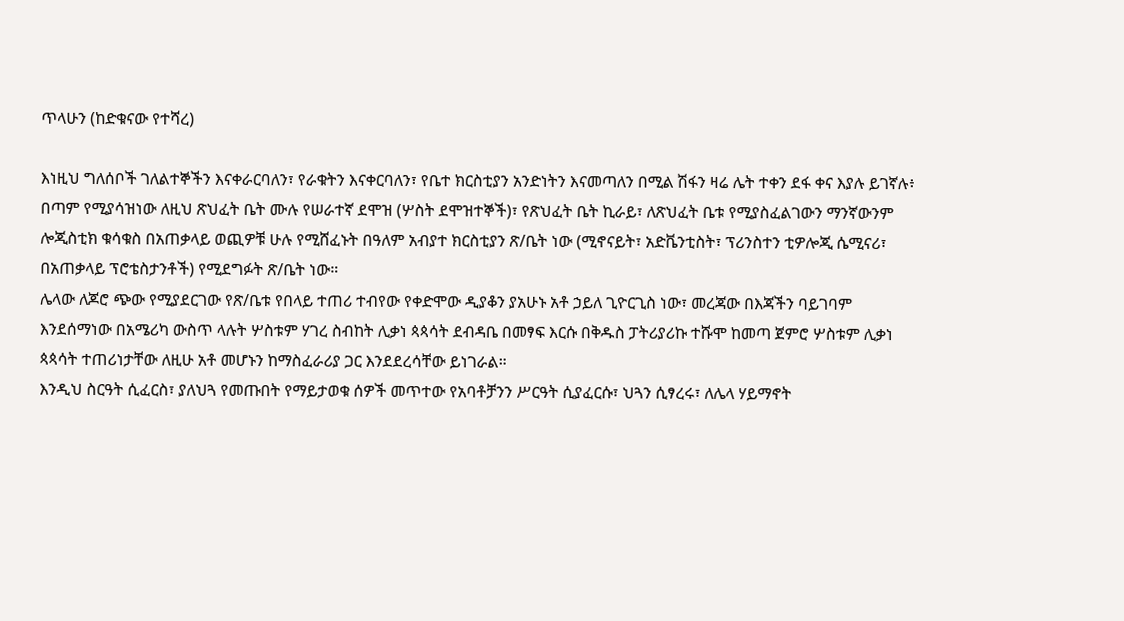ጥላሁን (ከድቁናው የተሻረ)

እነዚህ ግለሰቦች ገለልተኞችን እናቀራርባለን፣ የራቁትን እናቀርባለን፣ የቤተ ክርስቲያን አንድነትን እናመጣለን በሚል ሽፋን ዛሬ ሌት ተቀን ደፋ ቀና እያሉ ይገኛሉ፥ በጣም የሚያሳዝነው ለዚህ ጽህፈት ቤት ሙሉ የሠራተኛ ደሞዝ (ሦስት ደሞዝተኞች)፣ የጽህፈት ቤት ኪራይ፣ ለጽህፈት ቤቱ የሚያስፈልገውን ማንኛውንም ሎጂስቲክ ቁሳቁስ በአጠቃላይ ወጪዎቹ ሁሉ የሚሸፈኑት በዓለም አብያተ ክርስቲያን ጽ/ቤት ነው (ሚኖናይት፣ አድቬንቲስት፣ ፕሪንስተን ቲዎሎጂ ሴሚናሪ፣ በአጠቃላይ ፕሮቴስታንቶች) የሚደግፉት ጽ/ቤት ነው።
ሌላው ለጆሮ ጭው የሚያደርገው የጽ/ቤቱ የበላይ ተጠሪ ተብየው የቀድሞው ዲያቆን ያአሁኑ አቶ ኃይለ ጊዮርጊስ ነው፣ መረጃው በእጃችን ባይገባም እንደሰማነው በአሜሪካ ውስጥ ላሉት ሦስቱም ሃገረ ስብከት ሊቃነ ጳጳሳት ደብዳቤ በመፃፍ እርሱ በቅዱስ ፓትሪያሪኩ ተሹሞ ከመጣ ጀምሮ ሦስቱም ሊቃነ ጳጳሳት ተጠሪነታቸው ለዚሁ አቶ መሆኑን ከማስፈራሪያ ጋር እንደደረሳቸው ይነገራል።
እንዲህ ስርዓት ሲፈርስ፣ ያለህጓ የመጡበት የማይታወቁ ሰዎች መጥተው የአባቶቻንን ሥርዓት ሲያፈርሱ፣ ህጓን ሲፃረሩ፣ ለሌላ ሃይማኖት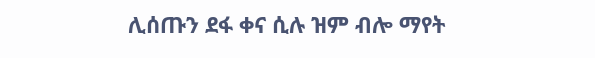ሊሰጡን ደፋ ቀና ሲሉ ዝም ብሎ ማየት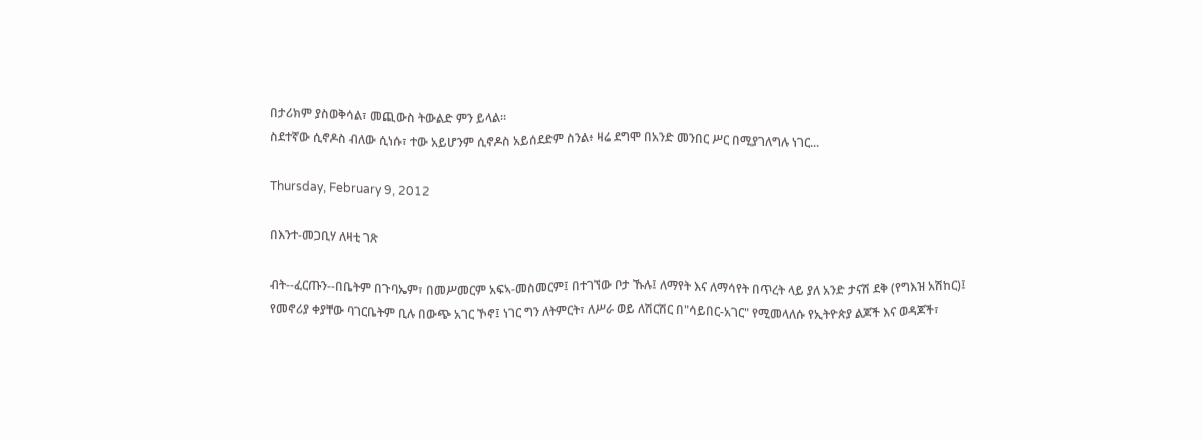በታሪክም ያስወቅሳል፣ መጪውስ ትውልድ ምን ይላል።
ስደተኛው ሲኖዶስ ብለው ሲነሱ፣ ተው አይሆንም ሲኖዶስ አይሰደድም ስንል፥ ዛሬ ደግሞ በአንድ መንበር ሥር በሚያገለግሉ ነገር...

Thursday, February 9, 2012

በእንተ-መጋቢሃ ለዛቲ ገጽ

ብት--ፈርጡን--በቤትም በጉባኤም፣ በመሥመርም አፍኣ-መስመርም፤ በተገኘው ቦታ ኹሉ፤ ለማየት እና ለማሳየት በጥረት ላይ ያለ አንድ ታናሽ ደቅ (የግእዝ አሽከር)፤ የመኖሪያ ቀያቸው ባገርቤትም ቢሉ በውጭ አገር ኾኖ፤ ነገር ግን ለትምርት፣ ለሥራ ወይ ለሽርሽር በ"ሳይበር-አገር" የሚመላለሱ የኢትዮጵያ ልጆች እና ወዳጆች፣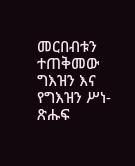መርበብቱን ተጠቅመው ግእዝን እና የግእዝን ሥነ-ጽሑፍ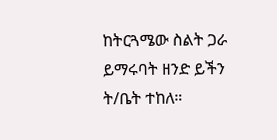ከትርጓሜው ስልት ጋራ ይማሩባት ዘንድ ይችን ት/ቤት ተከለ።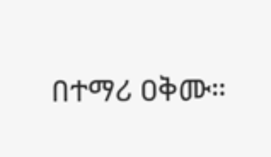በተማሪ ዐቅሙ።